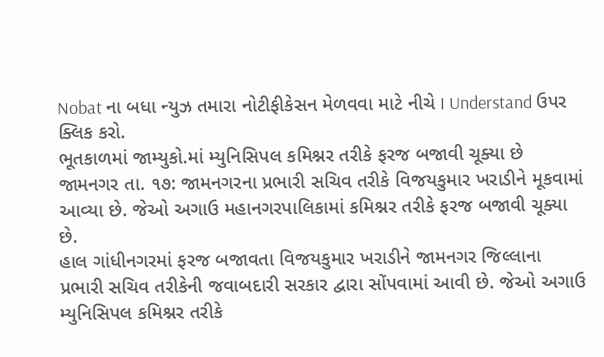Nobat ના બધા ન્યુઝ તમારા નોટીફીકેસન મેળવવા માટે નીચે I Understand ઉપર ક્લિક કરો.
ભૂતકાળમાં જામ્યુકો.માં મ્યુનિસિપલ કમિશ્નર તરીકે ફરજ બજાવી ચૂક્યા છે
જામનગર તા. ૧૭: જામનગરના પ્રભારી સચિવ તરીકે વિજયકુમાર ખરાડીને મૂકવામાં આવ્યા છે. જેઓ અગાઉ મહાનગરપાલિકામાં કમિશ્નર તરીકે ફરજ બજાવી ચૂક્યા છે.
હાલ ગાંધીનગરમાં ફરજ બજાવતા વિજયકુમાર ખરાડીને જામનગર જિલ્લાના પ્રભારી સચિવ તરીકેની જવાબદારી સરકાર દ્વારા સોંપવામાં આવી છે. જેઓ અગાઉ મ્યુનિસિપલ કમિશ્નર તરીકે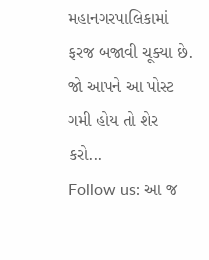મહાનગરપાલિકામાં ફરજ બજાવી ચૂક્યા છે.
જો આપને આ પોસ્ટ ગમી હોય તો શેર કરો...
Follow us: આ જ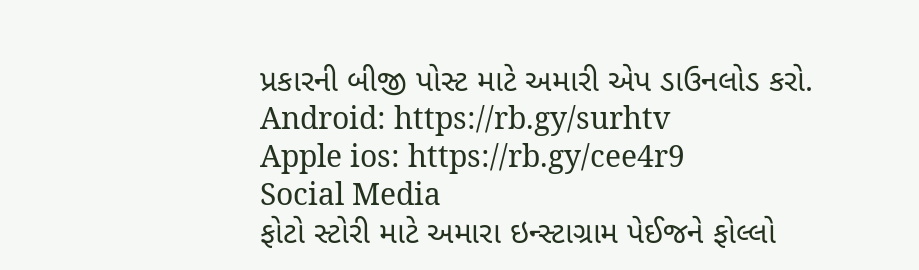પ્રકારની બીજી પોસ્ટ માટે અમારી એપ ડાઉનલોડ કરો.
Android: https://rb.gy/surhtv
Apple ios: https://rb.gy/cee4r9
Social Media
ફોટો સ્ટોરી માટે અમારા ઇન્સ્ટાગ્રામ પેઈજને ફોલ્લો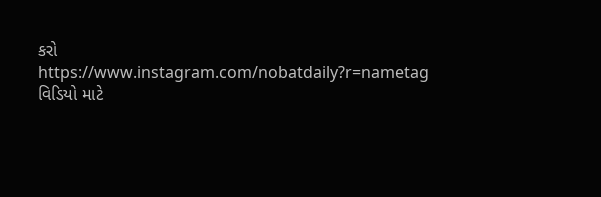કરો
https://www.instagram.com/nobatdaily?r=nametag
વિડિયો માટે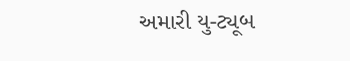અમારી યુ-ટ્યૂબ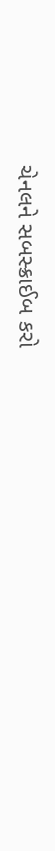ચેનલને સબસ્ક્રાઈબ કરો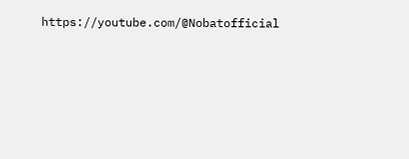https://youtube.com/@Nobatofficial